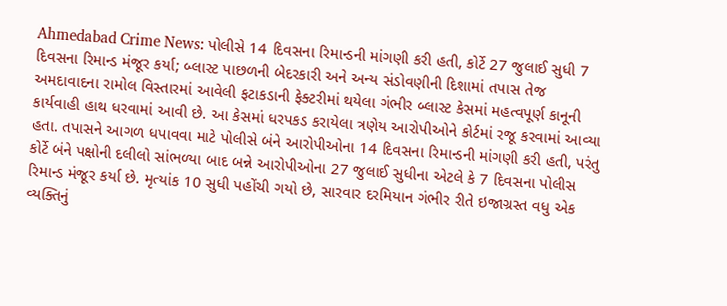Ahmedabad Crime News: પોલીસે 14 દિવસના રિમાન્ડની માંગણી કરી હતી, કોર્ટે 27 જુલાઈ સુધી 7 દિવસના રિમાન્ડ મંજૂર કર્યા; બ્લાસ્ટ પાછળની બેદરકારી અને અન્ય સંડોવણીની દિશામાં તપાસ તેજ
અમદાવાદના રામોલ વિસ્તારમાં આવેલી ફટાકડાની ફેક્ટરીમાં થયેલા ગંભીર બ્લાસ્ટ કેસમાં મહત્વપૂર્ણ કાનૂની કાર્યવાહી હાથ ધરવામાં આવી છે. આ કેસમાં ધરપકડ કરાયેલા ત્રણેય આરોપીઓને કોર્ટમાં રજૂ કરવામાં આવ્યા હતા. તપાસને આગળ ધપાવવા માટે પોલીસે બંને આરોપીઓના 14 દિવસના રિમાન્ડની માંગણી કરી હતી, પરંતુ કોર્ટે બંને પક્ષોની દલીલો સાંભળ્યા બાદ બન્ને આરોપીઓના 27 જુલાઈ સુધીના એટલે કે 7 દિવસના પોલીસ રિમાન્ડ મંજૂર કર્યા છે. મૃત્યાંક 10 સુધી પહોંચી ગયો છે, સારવાર દરમિયાન ગંભીર રીતે ઇજાગ્રસ્ત વધુ એક વ્યક્તિનું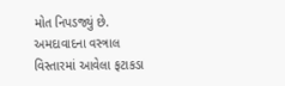મોત નિપડજ્યું છે.
અમદાવાદના વસ્ત્રાલ વિસ્તારમાં આવેલા ફટાકડા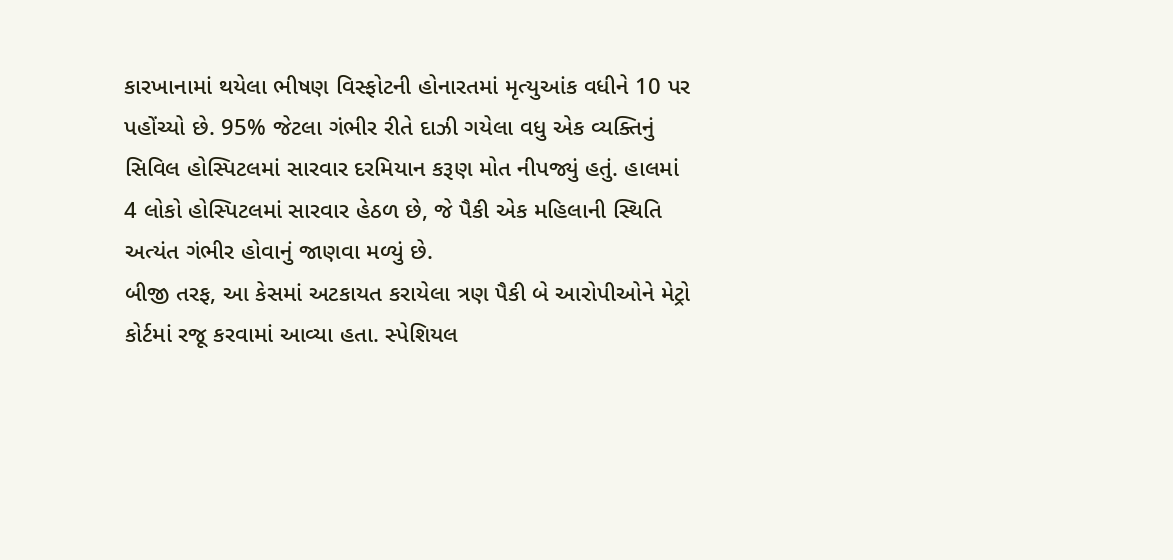કારખાનામાં થયેલા ભીષણ વિસ્ફોટની હોનારતમાં મૃત્યુઆંક વધીને 10 પર પહોંચ્યો છે. 95% જેટલા ગંભીર રીતે દાઝી ગયેલા વધુ એક વ્યક્તિનું સિવિલ હોસ્પિટલમાં સારવાર દરમિયાન કરૂણ મોત નીપજ્યું હતું. હાલમાં 4 લોકો હોસ્પિટલમાં સારવાર હેઠળ છે, જે પૈકી એક મહિલાની સ્થિતિ અત્યંત ગંભીર હોવાનું જાણવા મળ્યું છે.
બીજી તરફ, આ કેસમાં અટકાયત કરાયેલા ત્રણ પૈકી બે આરોપીઓને મેટ્રો કોર્ટમાં રજૂ કરવામાં આવ્યા હતા. સ્પેશિયલ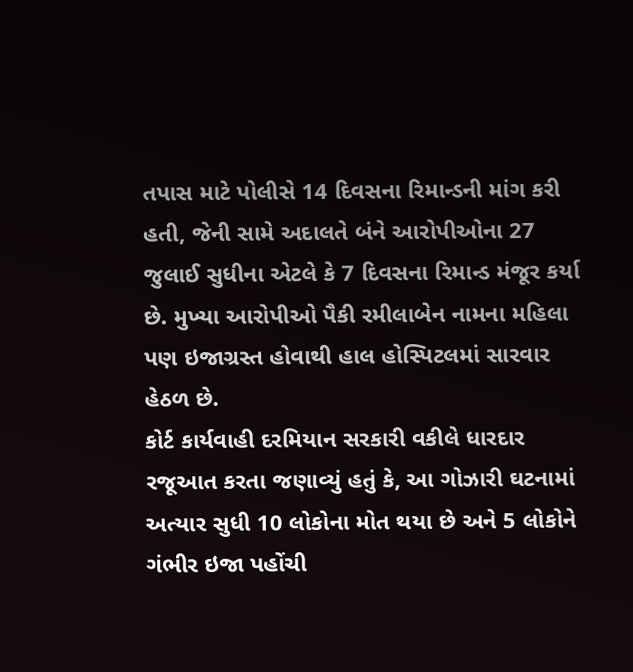તપાસ માટે પોલીસે 14 દિવસના રિમાન્ડની માંગ કરી હતી, જેની સામે અદાલતે બંને આરોપીઓના 27 જુલાઈ સુધીના એટલે કે 7 દિવસના રિમાન્ડ મંજૂર કર્યા છે. મુખ્યા આરોપીઓ પૈકી રમીલાબેન નામના મહિલા પણ ઇજાગ્રસ્ત હોવાથી હાલ હોસ્પિટલમાં સારવાર હેઠળ છે.
કોર્ટ કાર્યવાહી દરમિયાન સરકારી વકીલે ધારદાર રજૂઆત કરતા જણાવ્યું હતું કે, આ ગોઝારી ઘટનામાં અત્યાર સુધી 10 લોકોના મોત થયા છે અને 5 લોકોને ગંભીર ઇજા પહોંચી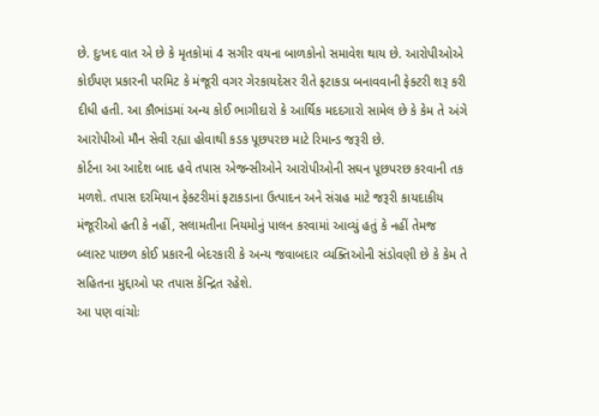છે. દુઃખદ વાત એ છે કે મૃતકોમાં 4 સગીર વયના બાળકોનો સમાવેશ થાય છે. આરોપીઓએ કોઈપણ પ્રકારની પરમિટ કે મંજૂરી વગર ગેરકાયદેસર રીતે ફટાકડા બનાવવાની ફેક્ટરી શરૂ કરી દીધી હતી. આ કૌભાંડમાં અન્ય કોઈ ભાગીદારો કે આર્થિક મદદગારો સામેલ છે કે કેમ તે અંગે આરોપીઓ મૌન સેવી રહ્યા હોવાથી કડક પૂછપરછ માટે રિમાન્ડ જરૂરી છે.
કોર્ટના આ આદેશ બાદ હવે તપાસ એજન્સીઓને આરોપીઓની સઘન પૂછપરછ કરવાની તક મળશે. તપાસ દરમિયાન ફેક્ટરીમાં ફટાકડાના ઉત્પાદન અને સંગ્રહ માટે જરૂરી કાયદાકીય મંજૂરીઓ હતી કે નહીં, સલામતીના નિયમોનું પાલન કરવામાં આવ્યું હતું કે નહીં તેમજ બ્લાસ્ટ પાછળ કોઈ પ્રકારની બેદરકારી કે અન્ય જવાબદાર વ્યક્તિઓની સંડોવણી છે કે કેમ તે સહિતના મુદ્દાઓ પર તપાસ કેન્દ્રિત રહેશે.
આ પણ વાંચોઃ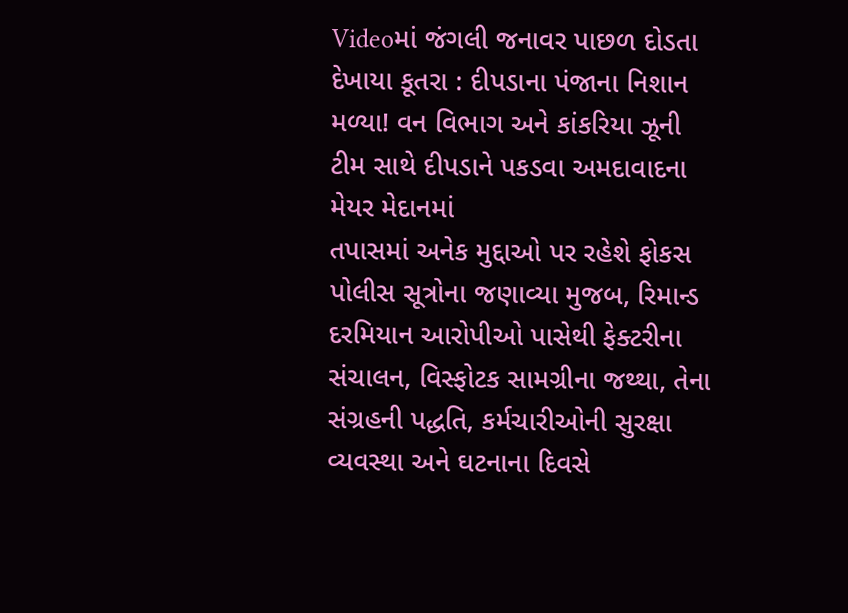Videoમાં જંગલી જનાવર પાછળ દોડતા દેખાયા કૂતરા : દીપડાના પંજાના નિશાન મળ્યા! વન વિભાગ અને કાંકરિયા ઝૂની ટીમ સાથે દીપડાને પકડવા અમદાવાદના મેયર મેદાનમાં
તપાસમાં અનેક મુદ્દાઓ પર રહેશે ફોકસ
પોલીસ સૂત્રોના જણાવ્યા મુજબ, રિમાન્ડ દરમિયાન આરોપીઓ પાસેથી ફેક્ટરીના સંચાલન, વિસ્ફોટક સામગ્રીના જથ્થા, તેના સંગ્રહની પદ્ધતિ, કર્મચારીઓની સુરક્ષા વ્યવસ્થા અને ઘટનાના દિવસે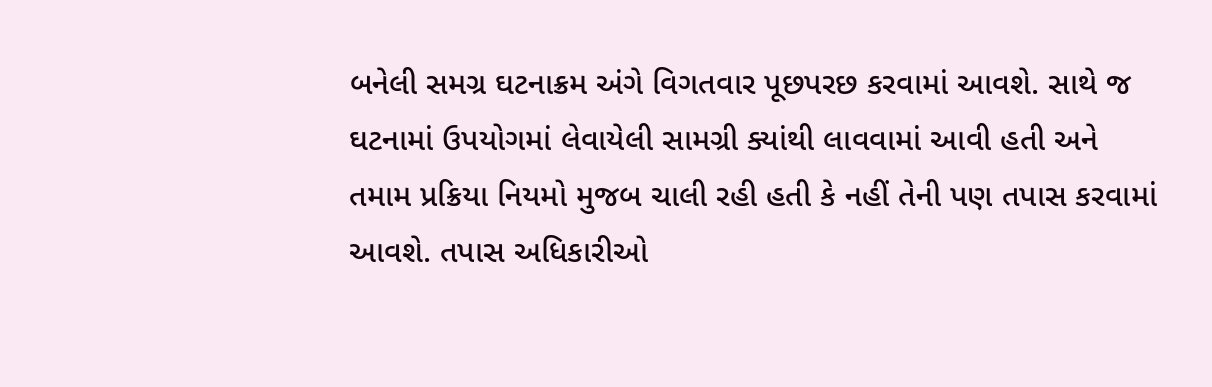બનેલી સમગ્ર ઘટનાક્રમ અંગે વિગતવાર પૂછપરછ કરવામાં આવશે. સાથે જ ઘટનામાં ઉપયોગમાં લેવાયેલી સામગ્રી ક્યાંથી લાવવામાં આવી હતી અને તમામ પ્રક્રિયા નિયમો મુજબ ચાલી રહી હતી કે નહીં તેની પણ તપાસ કરવામાં આવશે. તપાસ અધિકારીઓ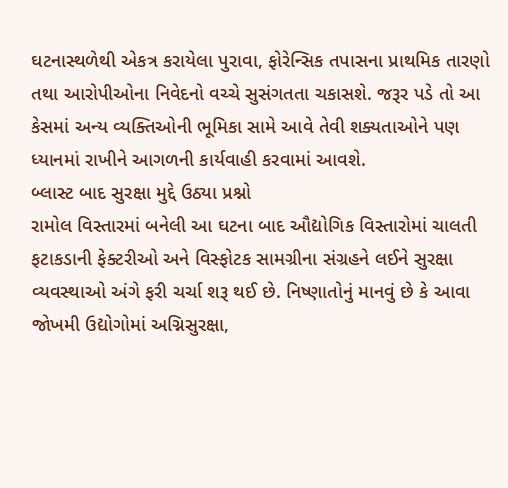ઘટનાસ્થળેથી એકત્ર કરાયેલા પુરાવા, ફોરેન્સિક તપાસના પ્રાથમિક તારણો તથા આરોપીઓના નિવેદનો વચ્ચે સુસંગતતા ચકાસશે. જરૂર પડે તો આ કેસમાં અન્ય વ્યક્તિઓની ભૂમિકા સામે આવે તેવી શક્યતાઓને પણ ધ્યાનમાં રાખીને આગળની કાર્યવાહી કરવામાં આવશે.
બ્લાસ્ટ બાદ સુરક્ષા મુદ્દે ઉઠ્યા પ્રશ્નો
રામોલ વિસ્તારમાં બનેલી આ ઘટના બાદ ઔદ્યોગિક વિસ્તારોમાં ચાલતી ફટાકડાની ફેક્ટરીઓ અને વિસ્ફોટક સામગ્રીના સંગ્રહને લઈને સુરક્ષા વ્યવસ્થાઓ અંગે ફરી ચર્ચા શરૂ થઈ છે. નિષ્ણાતોનું માનવું છે કે આવા જોખમી ઉદ્યોગોમાં અગ્નિસુરક્ષા,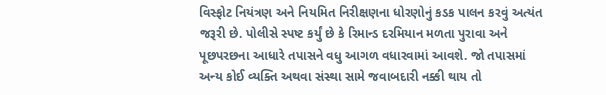વિસ્ફોટ નિયંત્રણ અને નિયમિત નિરીક્ષણના ધોરણોનું કડક પાલન કરવું અત્યંત જરૂરી છે. પોલીસે સ્પષ્ટ કર્યું છે કે રિમાન્ડ દરમિયાન મળતા પુરાવા અને પૂછપરછના આધારે તપાસને વધુ આગળ વધારવામાં આવશે. જો તપાસમાં અન્ય કોઈ વ્યક્તિ અથવા સંસ્થા સામે જવાબદારી નક્કી થાય તો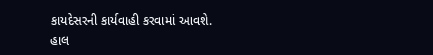કાયદેસરની કાર્યવાહી કરવામાં આવશે. હાલ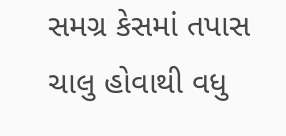સમગ્ર કેસમાં તપાસ ચાલુ હોવાથી વધુ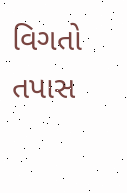વિગતો તપાસ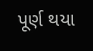પૂર્ણ થયા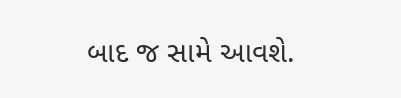બાદ જ સામે આવશે.